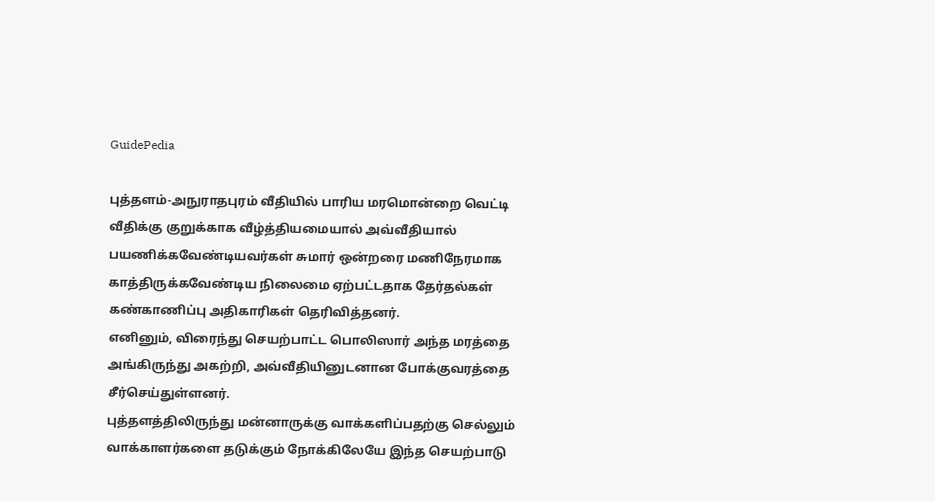GuidePedia

புத்தளம்-அநுராதபுரம் வீதியில் பாரிய மரமொன்றை வெட்டி வீதிக்கு குறுக்காக வீழ்த்தியமையால் அவ்வீதியால் பயணிக்கவேண்டியவர்கள் சுமார் ஒன்றரை மணிநேரமாக காத்திருக்கவேண்டிய நிலைமை ஏற்பட்டதாக தேர்தல்கள் கண்காணிப்பு அதிகாரிகள் தெரிவித்தனர்.
எனினும், விரைந்து செயற்பாட்ட பொலிஸார் அந்த மரத்தை அங்கிருந்து அகற்றி, அவ்வீதியினுடனான போக்குவரத்தை சீர்செய்துள்ளனர்.
புத்தளத்திலிருந்து மன்னாருக்கு வாக்களிப்பதற்கு செல்லும் வாக்காளர்களை தடுக்கும் நோக்கிலேயே இந்த செயற்பாடு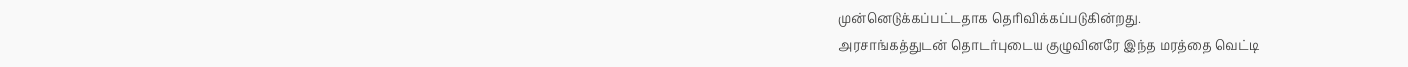முன்னெடுக்கப்பட்டதாக தெரிவிக்கப்படுகின்றது.
அரசாங்கத்துடன் தொடர்புடைய குழுவினரே இந்த மரத்தை வெட்டி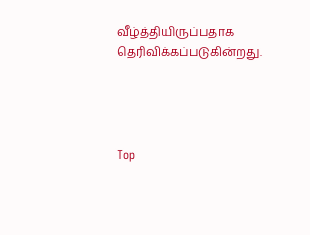வீழ்த்தியிருப்பதாக தெரிவிக்கப்படுகின்றது.




Top